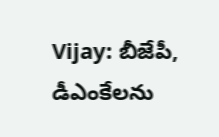Vijay: బీజేపీ, డీఎంకేలను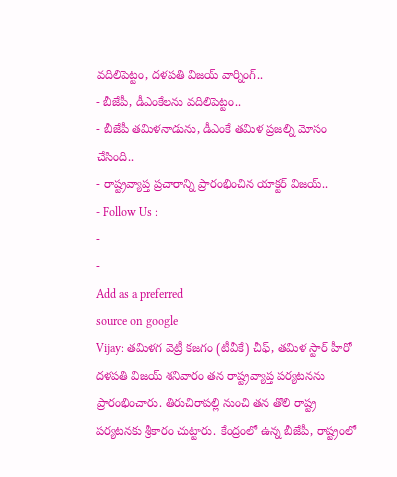వదిలిపెట్టం, దళపతి విజయ్ వార్నింగ్..
- బీజేపీ, డీఎంకేలను వదిలిపెట్టం..
- బీజేపీ తమిళనాడును, డీఎంకే తమిళ ప్రజల్ని మోసం చేసింది..
- రాష్ట్రవ్యాప్త ప్రచారాన్ని ప్రారంభించిన యాక్టర్ విజయ్..
- Follow Us :
-
-
Add as a preferred
source on google
Vijay: తమిళగ వెట్రీ కజగం (టీవీకే) చీఫ్, తమిళ స్టార్ హీరో దళపతి విజయ్ శనివారం తన రాష్ట్రవ్యాప్త పర్యటనను ప్రారంభించారు. తిరుచిరాపల్లి నుంచి తన తొలి రాష్ట్ర పర్యటనకు శ్రీకారం చుట్టారు. కేంద్రంలో ఉన్న బీజేపీ, రాష్ట్రంలో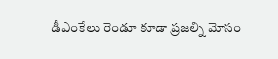డీఎంకేలు రెండూ కూడా ప్రజల్ని మోసం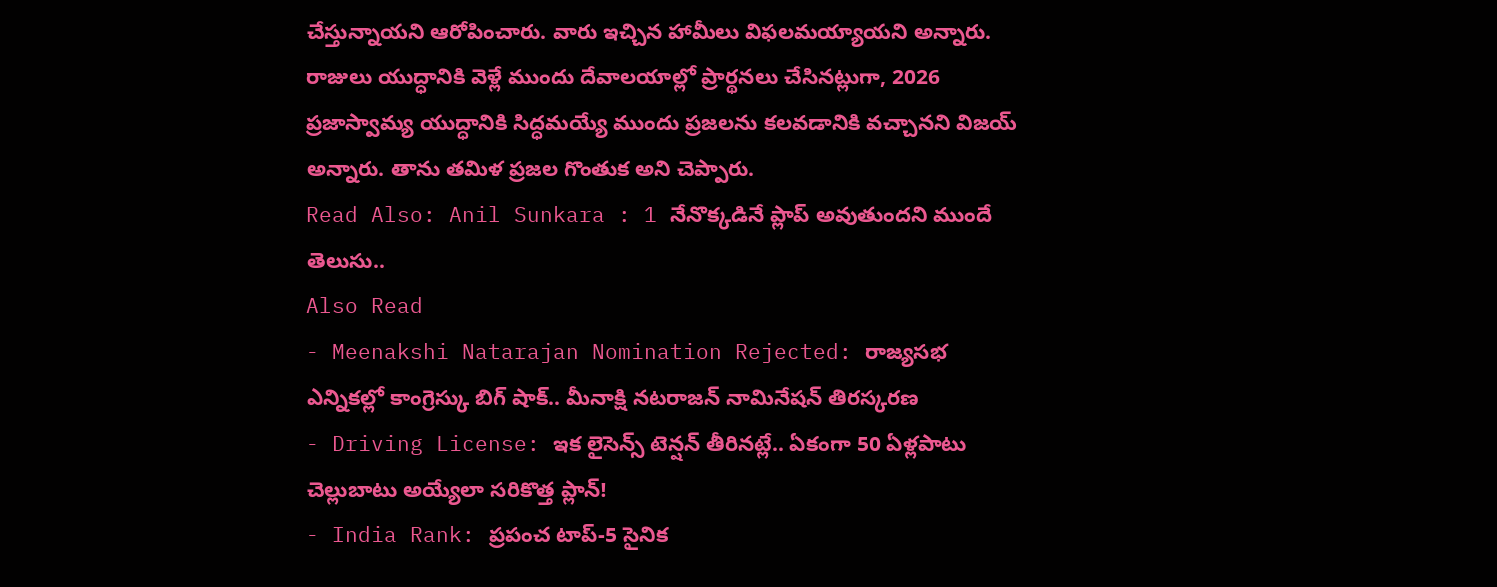చేస్తున్నాయని ఆరోపించారు. వారు ఇచ్చిన హామీలు విఫలమయ్యాయని అన్నారు. రాజులు యుద్ధానికి వెళ్లే ముందు దేవాలయాల్లో ప్రార్థనలు చేసినట్లుగా, 2026 ప్రజాస్వామ్య యుద్ధానికి సిద్ధమయ్యే ముందు ప్రజలను కలవడానికి వచ్చానని విజయ్ అన్నారు. తాను తమిళ ప్రజల గొంతుక అని చెప్పారు.
Read Also: Anil Sunkara : 1 నేనొక్కడినే ప్లాప్ అవుతుందని ముందే తెలుసు..
Also Read
- Meenakshi Natarajan Nomination Rejected: రాజ్యసభ ఎన్నికల్లో కాంగ్రెస్కు బిగ్ షాక్.. మీనాక్షి నటరాజన్ నామినేషన్ తిరస్కరణ
- Driving License: ఇక లైసెన్స్ టెన్షన్ తీరినట్లే.. ఏకంగా 50 ఏళ్లపాటు చెల్లుబాటు అయ్యేలా సరికొత్త ప్లాన్!
- India Rank: ప్రపంచ టాప్-5 సైనిక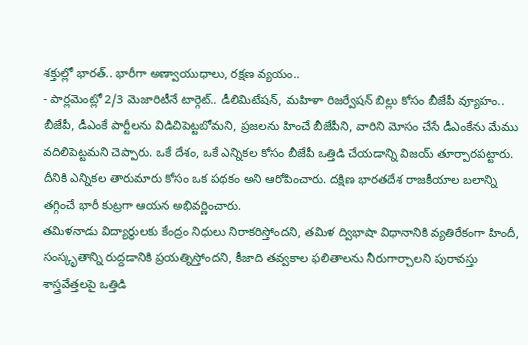శక్తుల్లో భారత్.. భారీగా అణ్వాయుధాలు, రక్షణ వ్యయం..
- పార్లమెంట్లో 2/3 మెజారిటీనే టార్గెట్.. డీలిమిటేషన్, మహిళా రిజర్వేషన్ బిల్లు కోసం బీజేపీ వ్యూహం..
బీజేపీ, డీఎంకే పార్టీలను విడిచిపెట్టబోమని, ప్రజలను హించే బీజేపీని, వారిని మోసం చేసే డీఎంకేను మేము వదిలిపెట్టమని చెప్పారు. ఒకే దేశం, ఒకే ఎన్నికల కోసం బీజేపీ ఒత్తిడి చేయడాన్ని విజయ్ తూర్పారపట్టారు. దీనికి ఎన్నికల తారుమారు కోసం ఒక పథకం అని ఆరోపించారు. దక్షిణ భారతదేశ రాజకీయాల బలాన్ని తగ్గించే భారీ కుట్రగా ఆయన అభివర్ణించారు.
తమిళనాడు విద్యార్థులకు కేంద్రం నిధులు నిరాకరిస్తోందని, తమిళ ద్విభాషా విధానానికి వ్యతిరేకంగా హిందీ, సంస్కృతాన్ని రుద్దడానికి ప్రయత్నిస్తోందని, కీజాది తవ్వకాల ఫలితాలను నీరుగార్చాలని పురావస్తు శాస్త్రవేత్తలపై ఒత్తిడి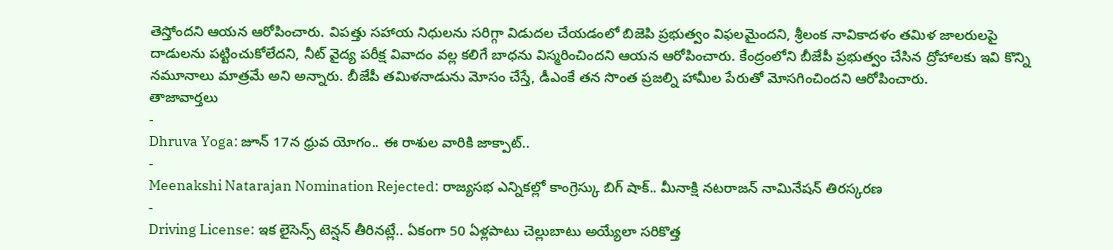తెస్తోందని ఆయన ఆరోపించారు. విపత్తు సహాయ నిధులను సరిగ్గా విడుదల చేయడంలో బిజెపి ప్రభుత్వం విఫలమైందని, శ్రీలంక నావికాదళం తమిళ జాలరులపై దాడులను పట్టించుకోలేదని, నీట్ వైద్య పరీక్ష వివాదం వల్ల కలిగే బాధను విస్మరించిందని ఆయన ఆరోపించారు. కేంద్రంలోని బీజేపీ ప్రభుత్వం చేసిన ద్రోహాలకు ఇవి కొన్ని నమూనాలు మాత్రమే అని అన్నారు. బీజేపీ తమిళనాడును మోసం చేస్తే, డీఎంకే తన సొంత ప్రజల్ని హామీల పేరుతో మోసగించిందని ఆరోపించారు.
తాజావార్తలు
-
Dhruva Yoga: జూన్ 17న ధ్రువ యోగం.. ఈ రాశుల వారికి జాక్పాట్..
-
Meenakshi Natarajan Nomination Rejected: రాజ్యసభ ఎన్నికల్లో కాంగ్రెస్కు బిగ్ షాక్.. మీనాక్షి నటరాజన్ నామినేషన్ తిరస్కరణ
-
Driving License: ఇక లైసెన్స్ టెన్షన్ తీరినట్లే.. ఏకంగా 50 ఏళ్లపాటు చెల్లుబాటు అయ్యేలా సరికొత్త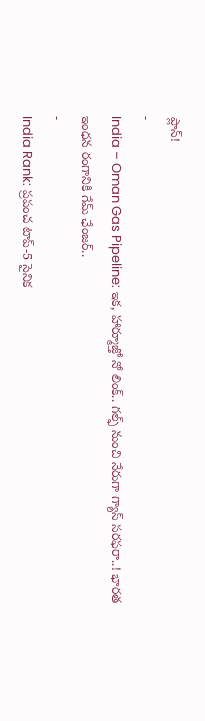ప్లాన్!
-
India – Oman Gas Pipeline: ఇక, హార్మూజ్తో నో లింక్.. గల్ఫ్ నుంచి నేరుగా గ్యాస్ సరఫరా..! భారత ఇంధన రంగానికి గేమ్ ఛేంజర్..
-
India Rank: ప్రపంచ టాప్-5 సైనిక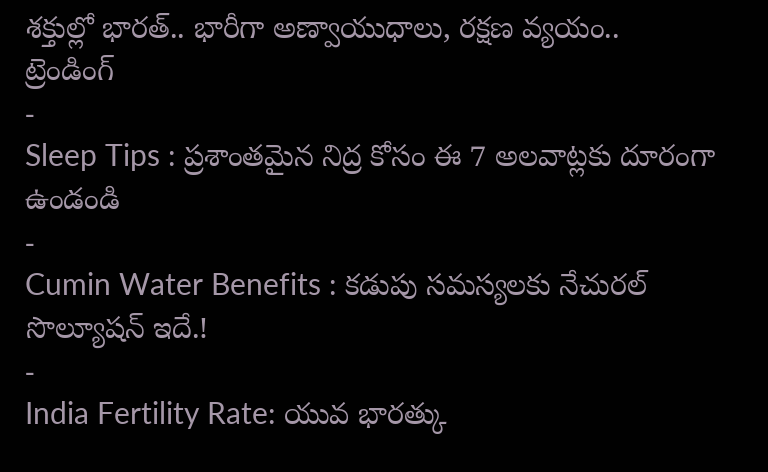శక్తుల్లో భారత్.. భారీగా అణ్వాయుధాలు, రక్షణ వ్యయం..
ట్రెండింగ్
-
Sleep Tips : ప్రశాంతమైన నిద్ర కోసం ఈ 7 అలవాట్లకు దూరంగా ఉండండి
-
Cumin Water Benefits : కడుపు సమస్యలకు నేచురల్ సొల్యూషన్ ఇదే.!
-
India Fertility Rate: యువ భారత్కు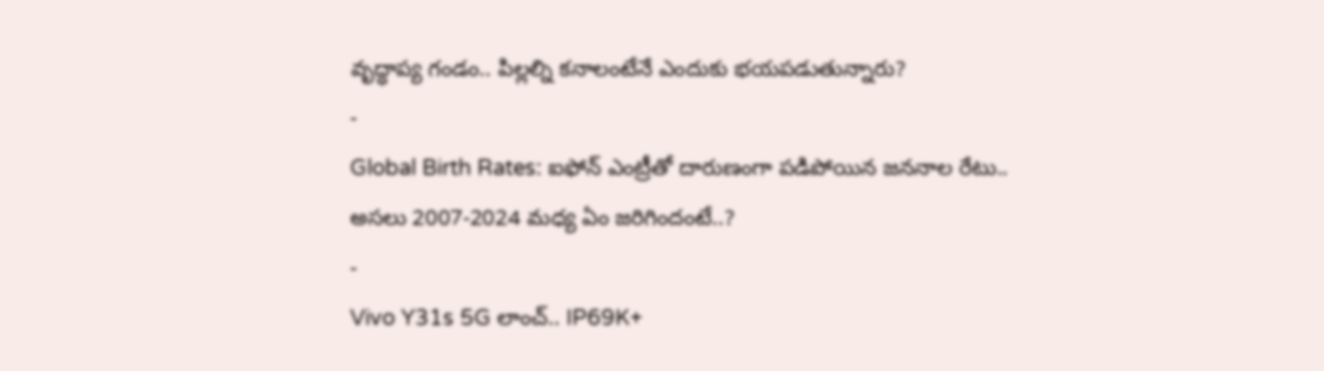వృద్ధాప్య గండం.. పిల్లల్ని కనాలంటేనే ఎందుకు భయపడుతున్నారు?
-
Global Birth Rates: ఐఫోన్ ఎంట్రీతో దారుణంగా పడిపోయిన జననాల రేటు.. అసలు 2007-2024 మధ్య ఏం జరిగిందంటే..?
-
Vivo Y31s 5G లాంచ్.. IP69K+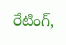రేటింగ్,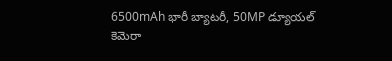6500mAh భారీ బ్యాటరీ, 50MP డ్యూయల్ కెమెరా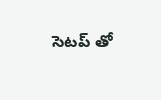సెటప్ తో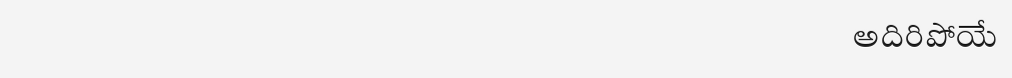అదిరిపోయే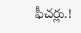ఫీచర్లు.!